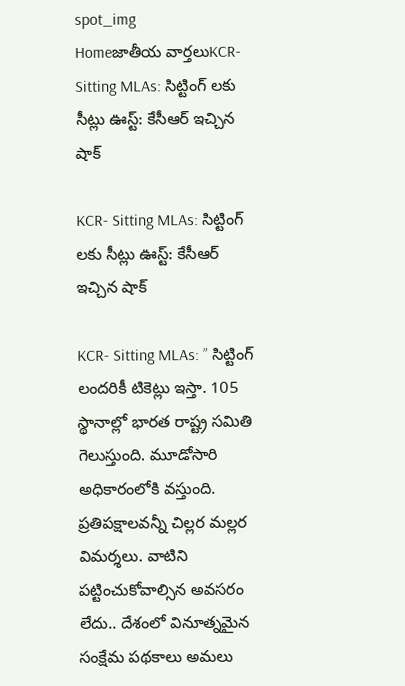spot_img
Homeజాతీయ వార్తలుKCR- Sitting MLAs: సిట్టింగ్ లకు సీట్లు ఊస్ట్: కేసీఆర్ ఇచ్చిన షాక్

KCR- Sitting MLAs: సిట్టింగ్ లకు సీట్లు ఊస్ట్: కేసీఆర్ ఇచ్చిన షాక్

KCR- Sitting MLAs: ” సిట్టింగ్ లందరికీ టికెట్లు ఇస్తా. 105 స్థానాల్లో భారత రాష్ట్ర సమితి గెలుస్తుంది. మూడోసారి అధికారంలోకి వస్తుంది. ప్రతిపక్షాలవన్నీ చిల్లర మల్లర విమర్శలు. వాటిని పట్టించుకోవాల్సిన అవసరం లేదు.. దేశంలో వినూత్నమైన సంక్షేమ పథకాలు అమలు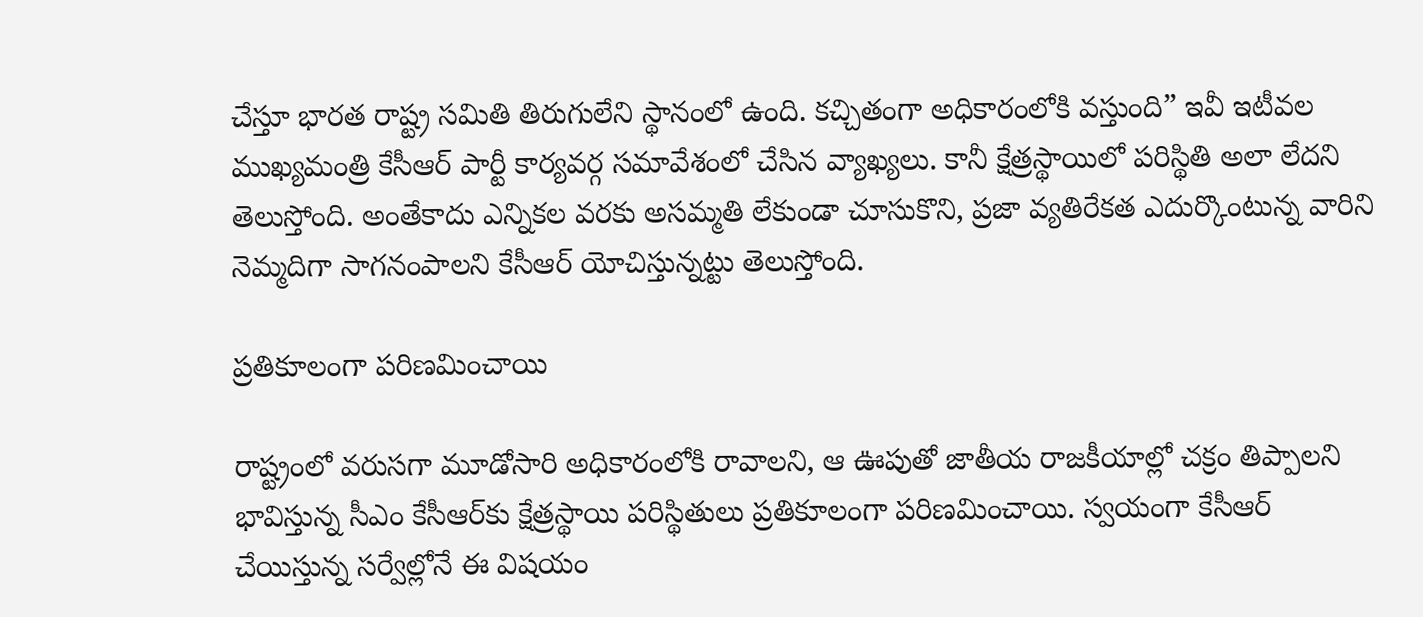చేస్తూ భారత రాష్ట్ర సమితి తిరుగులేని స్థానంలో ఉంది. కచ్చితంగా అధికారంలోకి వస్తుంది” ఇవీ ఇటీవల ముఖ్యమంత్రి కేసీఆర్ పార్టీ కార్యవర్గ సమావేశంలో చేసిన వ్యాఖ్యలు. కానీ క్షేత్రస్థాయిలో పరిస్థితి అలా లేదని తెలుస్తోంది. అంతేకాదు ఎన్నికల వరకు అసమ్మతి లేకుండా చూసుకొని, ప్రజా వ్యతిరేకత ఎదుర్కొంటున్న వారిని నెమ్మదిగా సాగనంపాలని కేసీఆర్ యోచిస్తున్నట్టు తెలుస్తోంది.

ప్రతికూలంగా పరిణమించాయి

రాష్ట్రంలో వరుసగా మూడోసారి అధికారంలోకి రావాలని, ఆ ఊపుతో జాతీయ రాజకీయాల్లో చక్రం తిప్పాలని భావిస్తున్న సీఎం కేసీఆర్‌కు క్షేత్రస్థాయి పరిస్థితులు ప్రతికూలంగా పరిణమించాయి. స్వయంగా కేసీఆర్‌ చేయిస్తున్న సర్వేల్లోనే ఈ విషయం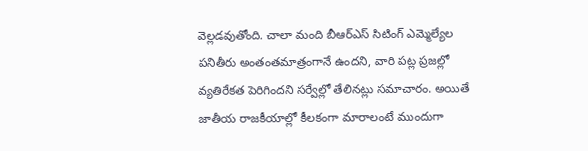వెల్లడవుతోంది. చాలా మంది బీఆర్‌ఎస్‌ సిటింగ్‌ ఎమ్మెల్యేల పనితీరు అంతంతమాత్రంగానే ఉందని, వారి పట్ల ప్రజల్లో వ్యతిరేకత పెరిగిందని సర్వేల్లో తేలినట్లు సమాచారం. అయితే జాతీయ రాజకీయాల్లో కీలకంగా మారాలంటే ముందుగా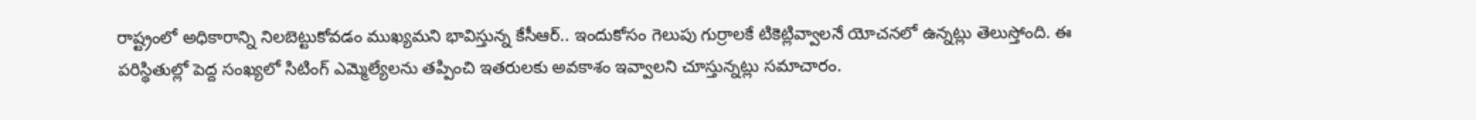రాష్ట్రంలో అధికారాన్ని నిలబెట్టుకోవడం ముఖ్యమని భావిస్తున్న కేసీఆర్‌.. ఇందుకోసం గెలుపు గుర్రాలకే టికెట్లివ్వాలనే యోచనలో ఉన్నట్లు తెలుస్తోంది. ఈ పరిస్థితుల్లో పెద్ద సంఖ్యలో సిటింగ్‌ ఎమ్మెల్యేలను తప్పించి ఇతరులకు అవకాశం ఇవ్వాలని చూస్తున్నట్లు సమాచారం.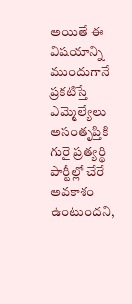అయితే ఈ విషయాన్ని ముందుగానే ప్రకటిస్తే ఎమ్మెల్యేలు అసంతృప్తికి గురై ప్రత్యర్థి పార్టీల్లో చేరే అవకాశం ఉంటుందని,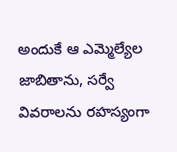అందుకే ఆ ఎమ్మెల్యేల జాబితాను, సర్వే వివరాలను రహస్యంగా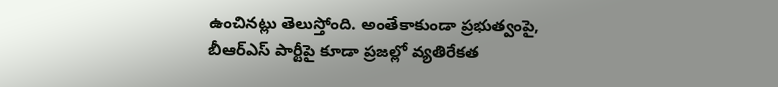ఉంచినట్లు తెలుస్తోంది. అంతేకాకుండా ప్రభుత్వంపై, బీఆర్‌ఎస్‌ పార్టీపై కూడా ప్రజల్లో వ్యతిరేకత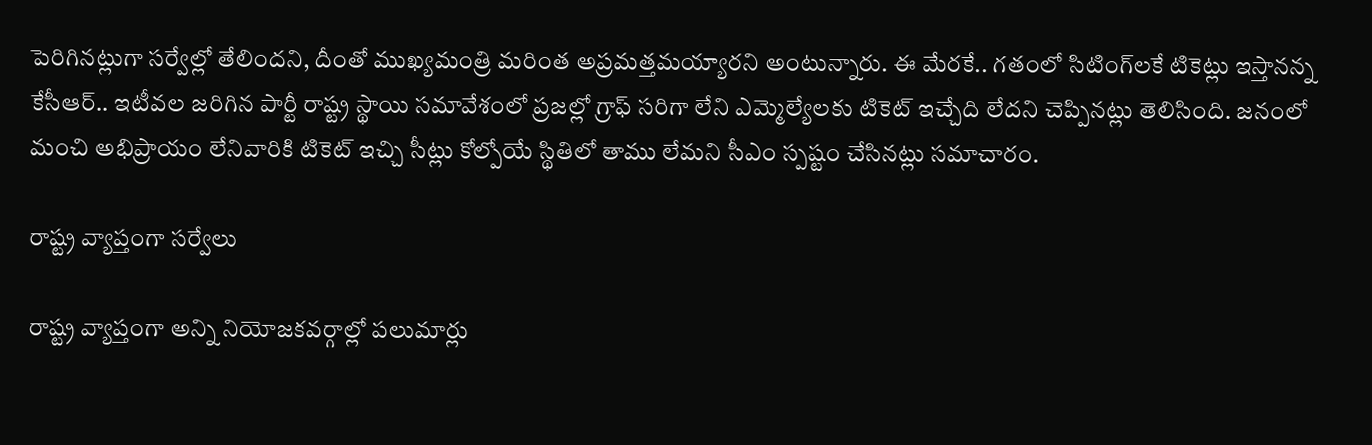పెరిగినట్లుగా సర్వేల్లో తేలిందని, దీంతో ముఖ్యమంత్రి మరింత అప్రమత్తమయ్యారని అంటున్నారు. ఈ మేరకే.. గతంలో సిటింగ్‌లకే టికెట్లు ఇస్తానన్న కేసీఆర్‌.. ఇటీవల జరిగిన పార్టీ రాష్ట్ర స్థాయి సమావేశంలో ప్రజల్లో గ్రాఫ్‌ సరిగా లేని ఎమ్మెల్యేలకు టికెట్‌ ఇచ్చేది లేదని చెప్పినట్లు తెలిసింది. జనంలో మంచి అభిప్రాయం లేనివారికి టికెట్‌ ఇచ్చి సీట్లు కోల్పోయే స్థితిలో తాము లేమని సీఎం స్పష్టం చేసినట్లు సమాచారం.

రాష్ట్ర వ్యాప్తంగా సర్వేలు

రాష్ట్ర వ్యాప్తంగా అన్ని నియోజకవర్గాల్లో పలుమార్లు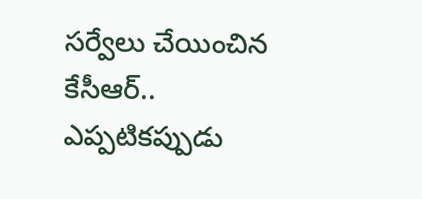సర్వేలు చేయించిన కేసీఆర్‌.. ఎప్పటికప్పుడు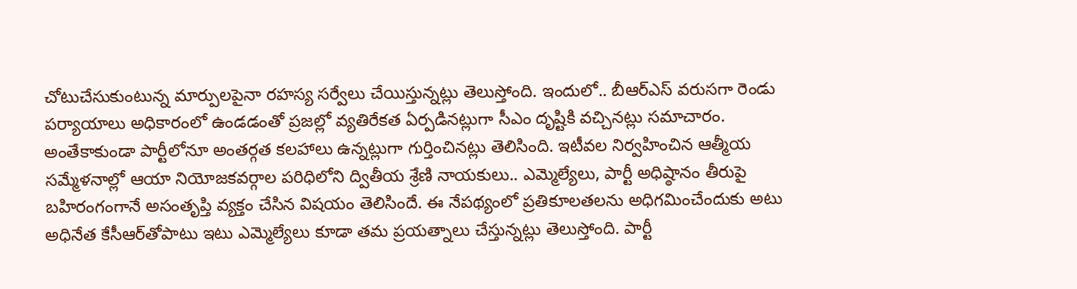చోటుచేసుకుంటున్న మార్పులపైనా రహస్య సర్వేలు చేయిస్తున్నట్లు తెలుస్తోంది. ఇందులో.. బీఆర్‌ఎస్‌ వరుసగా రెండు పర్యాయాలు అధికారంలో ఉండడంతో ప్రజల్లో వ్యతిరేకత ఏర్పడినట్లుగా సీఎం దృష్టికి వచ్చినట్లు సమాచారం. అంతేకాకుండా పార్టీలోనూ అంతర్గత కలహాలు ఉన్నట్లుగా గుర్తించినట్లు తెలిసింది. ఇటీవల నిర్వహించిన ఆత్మీయ సమ్మేళనాల్లో ఆయా నియోజకవర్గాల పరిధిలోని ద్వితీయ శ్రేణి నాయకులు.. ఎమ్మెల్యేలు, పార్టీ అధిష్ఠానం తీరుపై బహిరంగంగానే అసంతృప్తి వ్యక్తం చేసిన విషయం తెలిసిందే. ఈ నేపథ్యంలో ప్రతికూలతలను అధిగమించేందుకు అటు అధినేత కేసీఆర్‌తోపాటు ఇటు ఎమ్మెల్యేలు కూడా తమ ప్రయత్నాలు చేస్తున్నట్లు తెలుస్తోంది. పార్టీ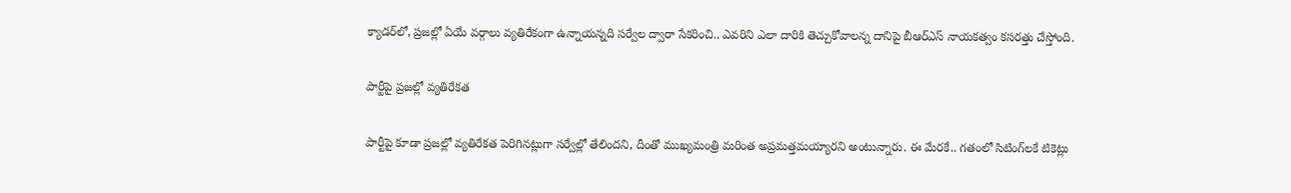క్యాడర్‌లో, ప్రజల్లో ఏయే వర్గాలు వ్యతిరేకంగా ఉన్నాయన్నది సర్వేల ద్వారా సేకరించి.. ఎవరిని ఎలా దారికి తెచ్చుకోవాలన్న దానిపై బీఆర్‌ఎస్‌ నాయకత్వం కసరత్తు చేస్తోంది.

పార్టీపై ప్రజల్లో వ్యతిరేకత

పార్టీపై కూడా ప్రజల్లో వ్యతిరేకత పెరిగినట్లుగా సర్వేల్లో తేలిందని, దీంతో ముఖ్యమంత్రి మరింత అప్రమత్తమయ్యారని అంటున్నారు. ఈ మేరకే.. గతంలో సిటింగ్‌లకే టికెట్లు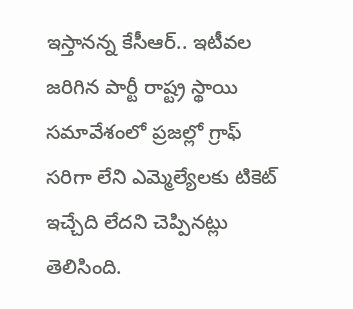ఇస్తానన్న కేసీఆర్‌.. ఇటీవల జరిగిన పార్టీ రాష్ట్ర స్థాయి సమావేశంలో ప్రజల్లో గ్రాఫ్‌ సరిగా లేని ఎమ్మెల్యేలకు టికెట్‌ ఇచ్చేది లేదని చెప్పినట్లు తెలిసింది.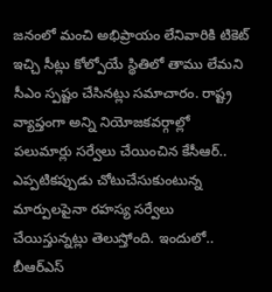జనంలో మంచి అభిప్రాయం లేనివారికి టికెట్‌ ఇచ్చి సీట్లు కోల్పోయే స్థితిలో తాము లేమని సీఎం స్పష్టం చేసినట్లు సమాచారం. రాష్ట్ర వ్యాప్తంగా అన్ని నియోజకవర్గాల్లో పలుమార్లు సర్వేలు చేయించిన కేసీఆర్‌.. ఎప్పటికప్పుడు చోటుచేసుకుంటున్న మార్పులపైనా రహస్య సర్వేలు చేయిస్తున్నట్లు తెలుస్తోంది. ఇందులో.. బీఆర్‌ఎస్‌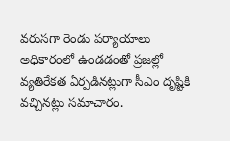వరుసగా రెండు పర్యాయాలు అధికారంలో ఉండడంతో ప్రజల్లో వ్యతిరేకత ఏర్పడినట్లుగా సీఎం దృష్టికి వచ్చినట్లు సమాచారం.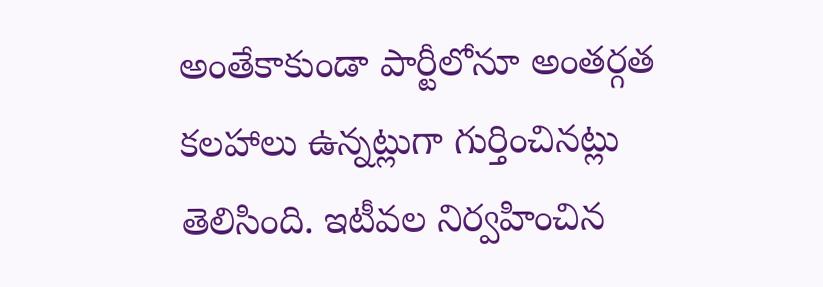అంతేకాకుండా పార్టీలోనూ అంతర్గత కలహాలు ఉన్నట్లుగా గుర్తించినట్లు తెలిసింది. ఇటీవల నిర్వహించిన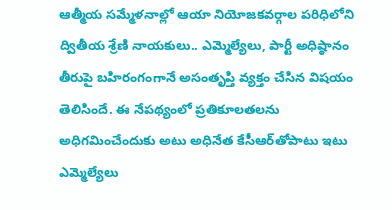ఆత్మీయ సమ్మేళనాల్లో ఆయా నియోజకవర్గాల పరిధిలోని ద్వితీయ శ్రేణి నాయకులు.. ఎమ్మెల్యేలు, పార్టీ అధిష్ఠానం తీరుపై బహిరంగంగానే అసంతృప్తి వ్యక్తం చేసిన విషయం తెలిసిందే. ఈ నేపథ్యంలో ప్రతికూలతలను అధిగమించేందుకు అటు అధినేత కేసీఆర్‌తోపాటు ఇటు ఎమ్మెల్యేలు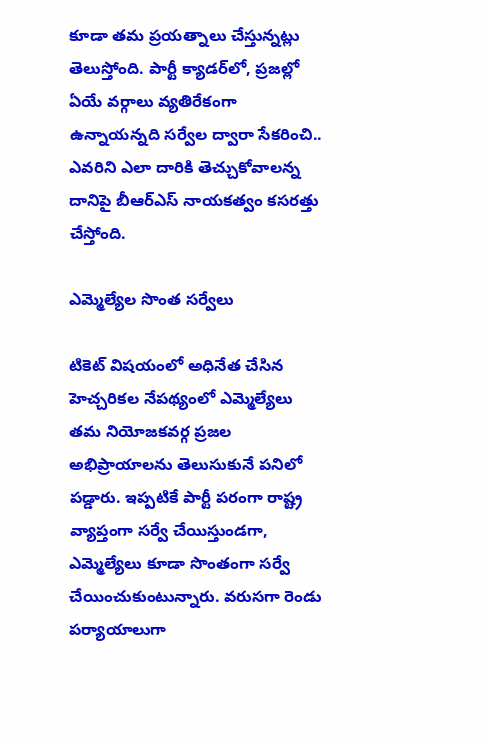కూడా తమ ప్రయత్నాలు చేస్తున్నట్లు తెలుస్తోంది. పార్టీ క్యాడర్‌లో, ప్రజల్లో ఏయే వర్గాలు వ్యతిరేకంగా ఉన్నాయన్నది సర్వేల ద్వారా సేకరించి.. ఎవరిని ఎలా దారికి తెచ్చుకోవాలన్న దానిపై బీఆర్‌ఎస్‌ నాయకత్వం కసరత్తు చేస్తోంది.

ఎమ్మెల్యేల సొంత సర్వేలు

టికెట్‌ విషయంలో అధినేత చేసిన హెచ్చరికల నేపథ్యంలో ఎమ్మెల్యేలు తమ నియోజకవర్గ ప్రజల అభిప్రాయాలను తెలుసుకునే పనిలో పడ్డారు. ఇప్పటికే పార్టీ పరంగా రాష్ట్ర వ్యాప్తంగా సర్వే చేయిస్తుండగా, ఎమ్మెల్యేలు కూడా సొంతంగా సర్వే చేయించుకుంటున్నారు. వరుసగా రెండు పర్యాయాలుగా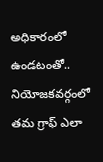అధికారంలో ఉండటంతో.. నియోజకవర్గంలో తమ గ్రాఫ్‌ ఎలా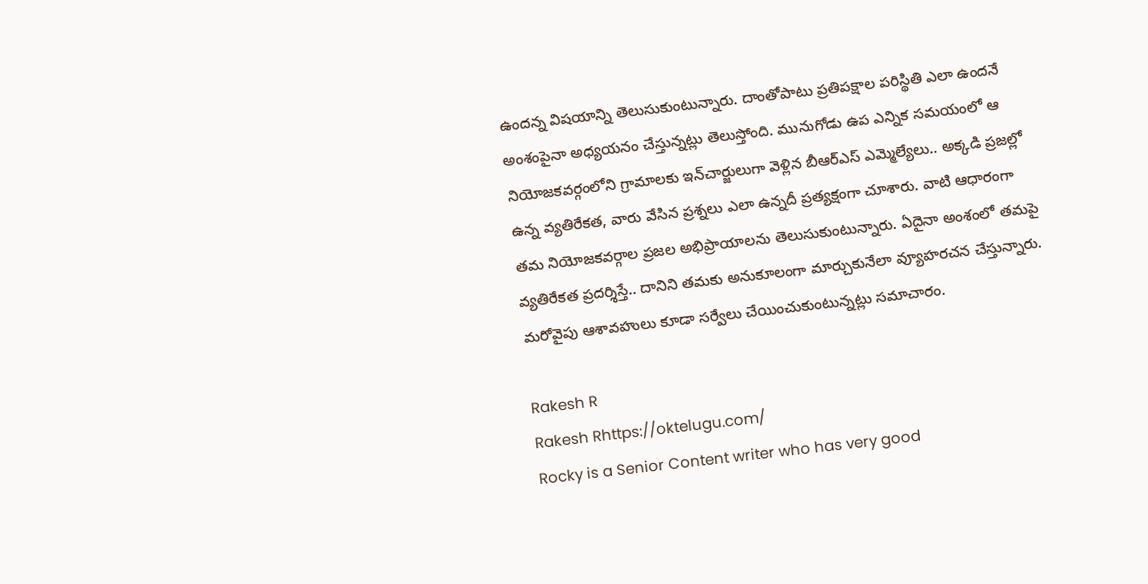ఉందన్న విషయాన్ని తెలుసుకుంటున్నారు. దాంతోపాటు ప్రతిపక్షాల పరిస్థితి ఎలా ఉందనే అంశంపైనా అధ్యయనం చేస్తున్నట్లు తెలుస్తోంది. మునుగోడు ఉప ఎన్నిక సమయంలో ఆ నియోజకవర్గంలోని గ్రామాలకు ఇన్‌చార్జులుగా వెళ్లిన బీఆర్‌ఎస్‌ ఎమ్మెల్యేలు.. అక్కడి ప్రజల్లో ఉన్న వ్యతిరేకత, వారు వేసిన ప్రశ్నలు ఎలా ఉన్నదీ ప్రత్యక్షంగా చూశారు. వాటి ఆధారంగా తమ నియోజకవర్గాల ప్రజల అభిప్రాయాలను తెలుసుకుంటున్నారు. ఏదైనా అంశంలో తమపై వ్యతిరేకత ప్రదర్శిస్తే.. దానిని తమకు అనుకూలంగా మార్చుకునేలా వ్యూహరచన చేస్తున్నారు. మరోవైపు ఆశావహులు కూడా సర్వేలు చేయించుకుంటున్నట్లు సమాచారం.

Rakesh R
Rakesh Rhttps://oktelugu.com/
Rocky is a Senior Content writer who has very good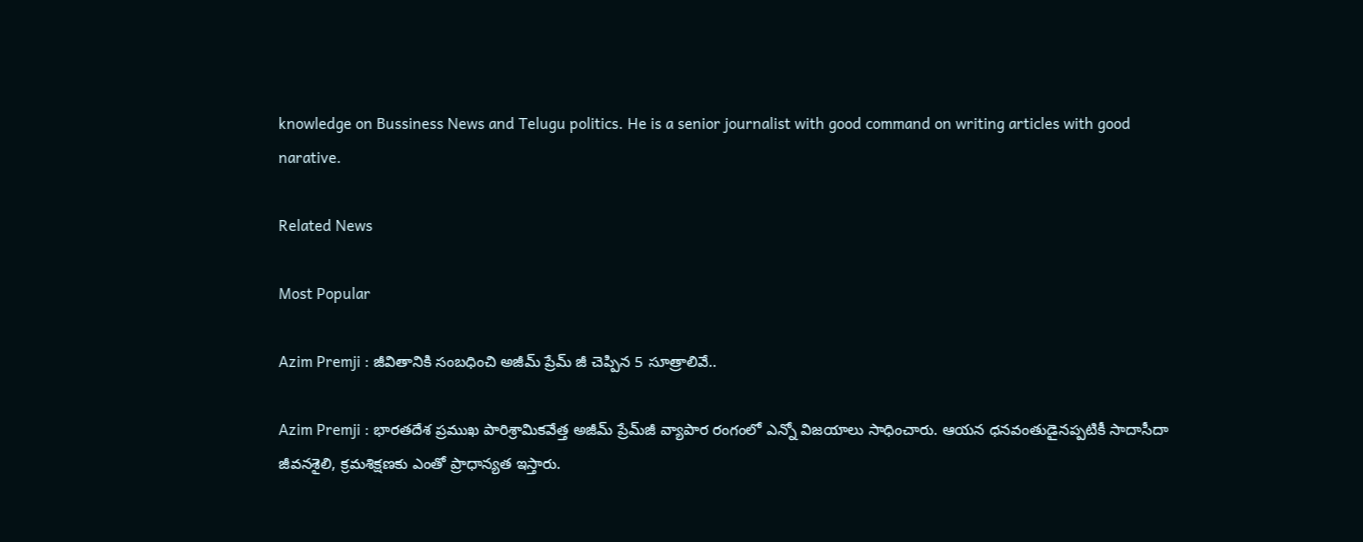knowledge on Bussiness News and Telugu politics. He is a senior journalist with good command on writing articles with good narative.

Related News

Most Popular

Azim Premji : జీవితానికి సంబధించి అజీమ్ ప్రేమ్ జీ చెప్పిన 5 సూత్రాలివే..

Azim Premji : భారతదేశ ప్రముఖ పారిశ్రామికవేత్త అజీమ్ ప్రేమ్‌జీ వ్యాపార రంగంలో ఎన్నో విజయాలు సాధించారు. ఆయన ధనవంతుడైనప్పటికీ సాదాసీదా జీవనశైలి, క్రమశిక్షణకు ఎంతో ప్రాధాన్యత ఇస్తారు.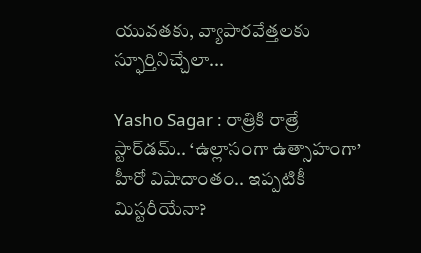యువతకు, వ్యాపారవేత్తలకు స్ఫూర్తినిచ్చేలా...

Yasho Sagar : రాత్రికి రాత్రే స్టార్‌డమ్.. ‘ఉల్లాసంగా ఉత్సాహంగా’ హీరో విషాదాంతం.. ఇప్పటికీ మిస్టరీయేనా?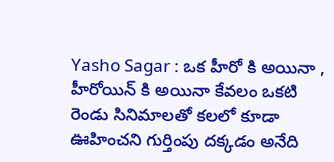Yasho Sagar : ఒక హీరో కి అయినా , హీరోయిన్ కి అయినా కేవలం ఒకటి రెండు సినిమాలతో కలలో కూడా ఊహించని గుర్తింపు దక్కడం అనేది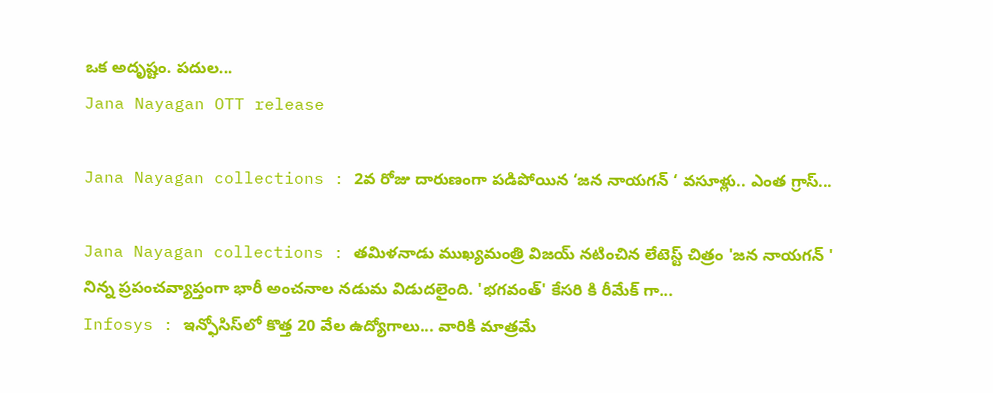ఒక అదృష్టం. పదుల...
Jana Nayagan OTT release

Jana Nayagan collections : 2వ రోజు దారుణంగా పడిపోయిన ‘జన నాయగన్ ‘ వసూళ్లు.. ఎంత గ్రాస్...

Jana Nayagan collections : తమిళనాడు ముఖ్యమంత్రి విజయ్ నటించిన లేటెస్ట్ చిత్రం 'జన నాయగన్ ' నిన్న ప్రపంచవ్యాప్తంగా భారీ అంచనాల నడుమ విడుదలైంది. 'భగవంత్' కేసరి కి రీమేక్ గా...
Infosys : ఇన్ఫోసిస్‌లో కొత్త 20 వేల ఉద్యోగాలు... వారికి మాత్రమే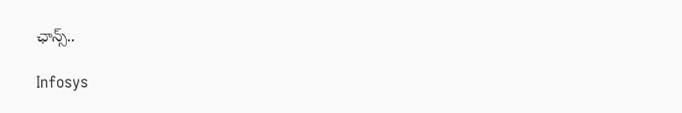ఛాన్స్‌..

Infosys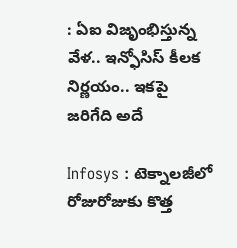: ఏఐ విజృంభిస్తున్న వేళ.. ఇన్ఫోసిస్ కీలక నిర్ణయం.. ఇకపై జరిగేది అదే

Infosys : టెక్నాలజీలో రోజురోజుకు కొత్త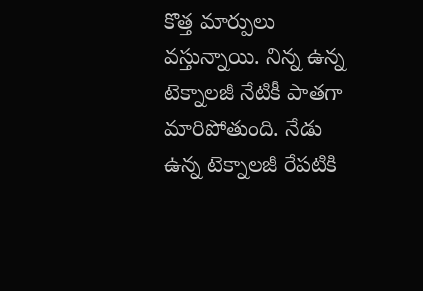కొత్త మార్పులు వస్తున్నాయి. నిన్న ఉన్న టెక్నాలజీ నేటికీ పాతగా మారిపోతుంది. నేడు ఉన్న టెక్నాలజీ రేపటికి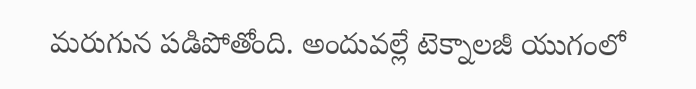మరుగున పడిపోతోంది. అందువల్లే టెక్నాలజీ యుగంలో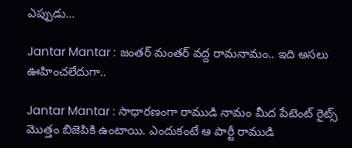ఎప్పుడు...

Jantar Mantar : జంతర్ మంతర్ వద్ద రామనామం.. ఇది అసలు ఊహించలేదుగా..

Jantar Mantar : సాధారణంగా రాముడి నామం మీద పేటెంట్ రైట్స్ మొత్తం బిజెపికి ఉంటాయి. ఎందుకంటే ఆ పార్టీ రాముడి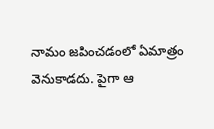నామం జపించడంలో ఏమాత్రం వెనుకాడదు. పైగా ఆ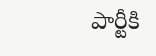పార్టీకి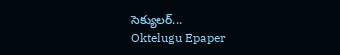సెక్యులర్...
Oktelugu Epaper